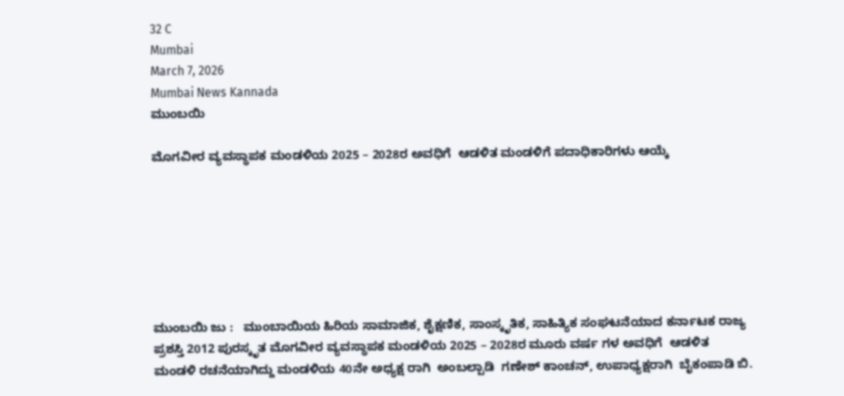32 C
Mumbai
March 7, 2026
Mumbai News Kannada
ಮುಂಬಯಿ

ಮೊಗವೀರ ವ್ಯವಸ್ಥಾಪಕ ಮಂಡಳಿಯ 2025 – 2028ರ ಅವಧಿಗೆ  ಆಡಳಿತ ಮಂಡಳಿಗೆ ಪದಾಧಿಕಾರಿಗಳು ಆಯ್ಕೆ







ಮುಂಬಯಿ ಜು :   ಮುಂಬಾಯಿಯ ಹಿರಿಯ ಸಾಮಾಜಿಕ, ಶೈಕ್ಷಣಿಕ, ಸಾಂಸ್ಕೃತಿಕ, ಸಾಹಿತ್ಯಿಕ ಸಂಘಟನೆಯಾದ ಕರ್ನಾಟಕ ರಾಜ್ಯ ಪ್ರಶಸ್ತಿ 2012 ಪುರಸ್ಕೃತ ಮೊಗವೀರ ವ್ಯವಸ್ಥಾಪಕ ಮಂಡಳಿಯ 2025 – 2028ರ ಮೂರು ವರ್ಷ ಗಳ ಅವಧಿಗೆ  ಆಡಳಿತ ಮಂಡಳಿ ರಚನೆಯಾಗಿದ್ದು ಮಂಡಳಿಯ 40ನೇ ಅಧ್ಯಕ್ಷ ರಾಗಿ  ಅಂಬಲ್ಪಾಡಿ  ಗಣೇಶ್ ಕಾಂಚನ್, ಉಪಾಧ್ಯಕ್ಷರಾಗಿ  ಬೈಕಂಪಾಡಿ ಬಿ.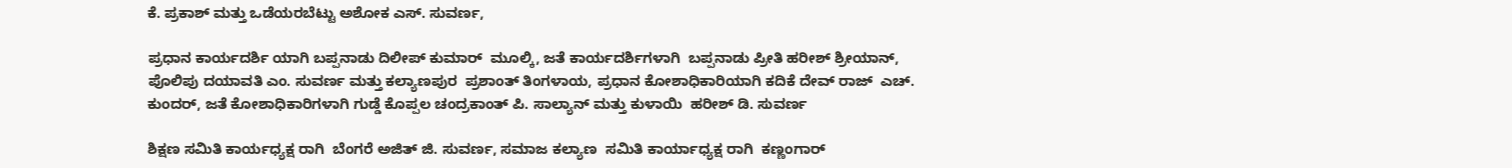ಕೆ. ಪ್ರಕಾಶ್ ಮತ್ತು ಒಡೆಯರಬೆಟ್ಟು ಅಶೋಕ ಎಸ್. ಸುವರ್ಣ,

ಪ್ರಧಾನ ಕಾರ್ಯದರ್ಶಿ ಯಾಗಿ ಬಪ್ಪನಾಡು ದಿಲೀಪ್ ಕುಮಾರ್  ಮೂಲ್ಕಿ, ಜತೆ ಕಾರ್ಯದರ್ಶಿಗಳಾಗಿ  ಬಪ್ಪನಾಡು ಪ್ರೀತಿ ಹರೀಶ್ ಶ್ರೀಯಾನ್,  ಪೊಲಿಪು ದಯಾವತಿ ಎಂ. ಸುವರ್ಣ ಮತ್ತು ಕಲ್ಯಾಣಪುರ  ಪ್ರಶಾಂತ್ ತಿಂಗಳಾಯ, ಪ್ರಧಾನ ಕೋಶಾಧಿಕಾರಿಯಾಗಿ ಕದಿಕೆ ದೇವ್ ರಾಜ್  ಎಚ್. ಕುಂದರ್, ಜತೆ ಕೋಶಾಧಿಕಾರಿಗಳಾಗಿ ಗುಡ್ಡೆ ಕೊಪ್ಪಲ ಚಂದ್ರಕಾಂತ್ ಪಿ. ಸಾಲ್ಯಾನ್ ಮತ್ತು ಕುಳಾಯಿ  ಹರೀಶ್ ಡಿ. ಸುವರ್ಣ

ಶಿಕ್ಷಣ ಸಮಿತಿ ಕಾರ್ಯಧ್ಯಕ್ಷ ರಾಗಿ  ಬೆಂಗರೆ ಅಜಿತ್ ಜಿ. ಸುವರ್ಣ, ಸಮಾಜ ಕಲ್ಯಾಣ  ಸಮಿತಿ ಕಾರ್ಯಾಧ್ಯಕ್ಷ ರಾಗಿ  ಕಣ್ಣಂಗಾರ್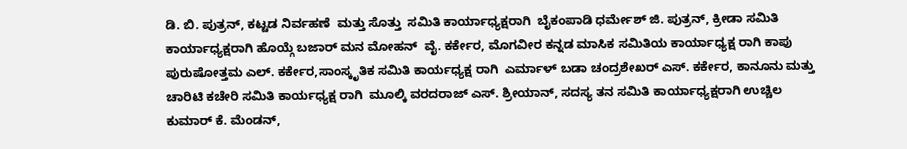ಡಿ. ಬಿ. ಪುತ್ರನ್, ಕಟ್ಟಡ ನಿರ್ವಹಣೆ  ಮತ್ತು ಸೊತ್ತು  ಸಮಿತಿ ಕಾರ್ಯಾಧ್ಯಕ್ಷರಾಗಿ  ಬೈಕಂಪಾಡಿ ಧರ್ಮೇಶ್ ಜಿ. ಪುತ್ರನ್, ಕ್ರೀಡಾ ಸಮಿತಿ ಕಾರ್ಯಾಧ್ಯಕ್ಷರಾಗಿ ಹೊಯ್ಗೆ ಬಜಾರ್ ಮನ ಮೋಹನ್  ವೈ. ಕರ್ಕೇರ, ಮೊಗವೀರ ಕನ್ನಡ ಮಾಸಿಕ ಸಮಿತಿಯ ಕಾರ್ಯಾಧ್ಯಕ್ಷ ರಾಗಿ ಕಾಪು  ಪುರುಷೋತ್ತಮ ಎಲ್. ಕರ್ಕೇರ,ಸಾಂಸ್ಕೃತಿಕ ಸಮಿತಿ ಕಾರ್ಯಧ್ಯಕ್ಷ ರಾಗಿ  ಎರ್ಮಾಳ್ ಬಡಾ ಚಂದ್ರಶೇಖರ್ ಎಸ್. ಕರ್ಕೇರ, ಕಾನೂನು ಮತ್ತು ಚಾರಿಟಿ ಕಚೇರಿ ಸಮಿತಿ ಕಾರ್ಯಧ್ಯಕ್ಷ ರಾಗಿ  ಮೂಲ್ಕಿ ವರದರಾಜ್ ಎಸ್. ಶ್ರೀಯಾನ್, ಸದಸ್ಯ ತನ ಸಮಿತಿ ಕಾರ್ಯಾಧ್ಯಕ್ಷರಾಗಿ ಉಚ್ಚಿಲ ಕುಮಾರ್ ಕೆ. ಮೆಂಡನ್,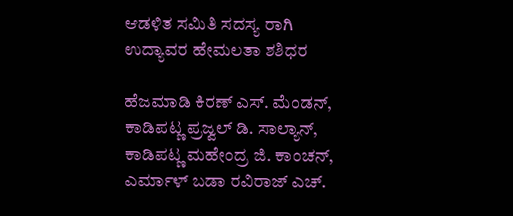ಆಡಳಿತ ಸಮಿತಿ ಸದಸ್ಯ ರಾಗಿ  ಉದ್ಯಾವರ ಹೇಮಲತಾ ಶಶಿಧರ

ಹೆಜಮಾಡಿ ಕಿರಣ್ ಎಸ್. ಮೆಂಡನ್, ಕಾಡಿಪಟ್ಣ ಪ್ರಜ್ವಲ್ ಡಿ. ಸಾಲ್ಯಾನ್, ಕಾಡಿಪಟ್ಣ ಮಹೇಂದ್ರ ಜಿ. ಕಾಂಚನ್, ಎರ್ಮಾಳ್ ಬಡಾ ರವಿರಾಜ್ ಎಚ್.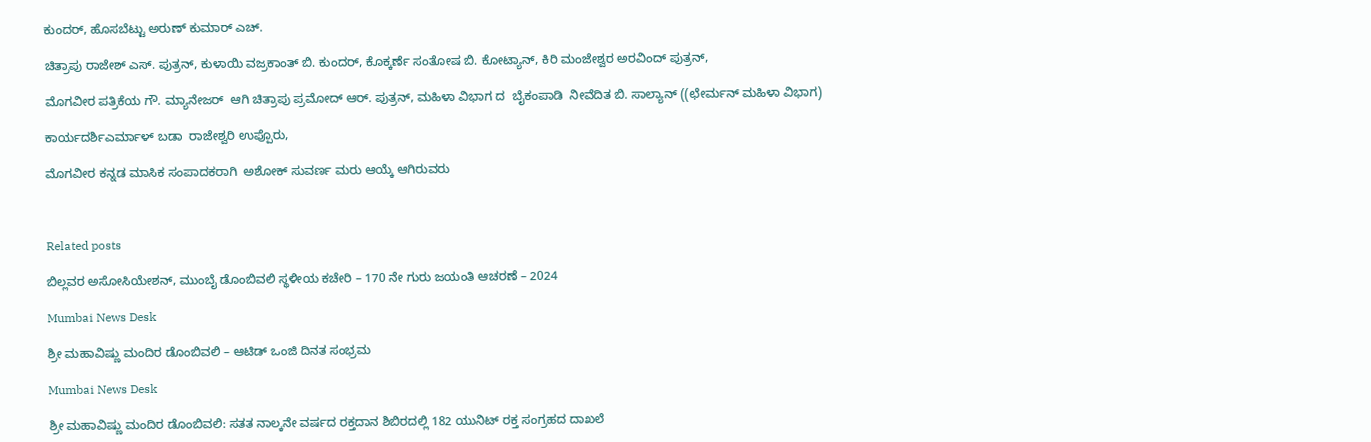ಕುಂದರ್, ಹೊಸಬೆಟ್ಟು ಅರುಣ್ ಕುಮಾರ್ ಎಚ್.

ಚಿತ್ರಾಪು ರಾಜೇಶ್ ಎಸ್. ಪುತ್ರನ್, ಕುಳಾಯಿ ವಜ್ರಕಾಂತ್ ಬಿ. ಕುಂದರ್, ಕೊಕ್ಕರ್ಣೆ ಸಂತೋಷ ಬಿ. ಕೋಟ್ಯಾನ್, ಕಿರಿ ಮಂಜೇಶ್ವರ ಅರವಿಂದ್ ಪುತ್ರನ್,

ಮೊಗವೀರ ಪತ್ರಿಕೆಯ ಗೌ. ಮ್ಯಾನೇಜರ್  ಆಗಿ ಚಿತ್ರಾಪು ಪ್ರಮೋದ್ ಆರ್. ಪುತ್ರನ್, ಮಹಿಳಾ ವಿಭಾಗ ದ  ಬೈಕಂಪಾಡಿ  ನೀವೆದಿತ ಬಿ. ಸಾಲ್ಯಾನ್ ((ಛೇರ್ಮನ್ ಮಹಿಳಾ ವಿಭಾಗ)

ಕಾರ್ಯದರ್ಶಿಎರ್ಮಾಳ್ ಬಡಾ  ರಾಜೇಶ್ವರಿ ಉಪ್ಪೊರು,

ಮೊಗವೀರ ಕನ್ನಡ ಮಾಸಿಕ ಸಂಪಾದಕರಾಗಿ  ಅಶೋಕ್ ಸುವರ್ಣ ಮರು ಆಯ್ಕೆ ಆಗಿರುವರು



Related posts

ಬಿಲ್ಲವರ ಅಸೋಸಿಯೇಶನ್, ಮುಂಬೈ ಡೊಂಬಿವಲಿ ಸ್ಥಳೀಯ ಕಚೇರಿ – 170 ನೇ ಗುರು ಜಯಂತಿ ಆಚರಣೆ – 2024

Mumbai News Desk

ಶ್ರೀ ಮಹಾವಿಷ್ಣು ಮಂದಿರ ಡೊಂಬಿವಲಿ – ಆಟಿಡ್ ಒಂಜಿ ದಿನತ ಸಂಭ್ರಮ

Mumbai News Desk

ಶ್ರೀ ಮಹಾವಿಷ್ಣು ಮಂದಿರ ಡೊಂಬಿವಲಿ: ಸತತ ನಾಲ್ಕನೇ ವರ್ಷದ ರಕ್ತದಾನ ಶಿಬಿರದಲ್ಲಿ 182 ಯುನಿಟ್ ರಕ್ತ ಸಂಗ್ರಹದ ದಾಖಲೆ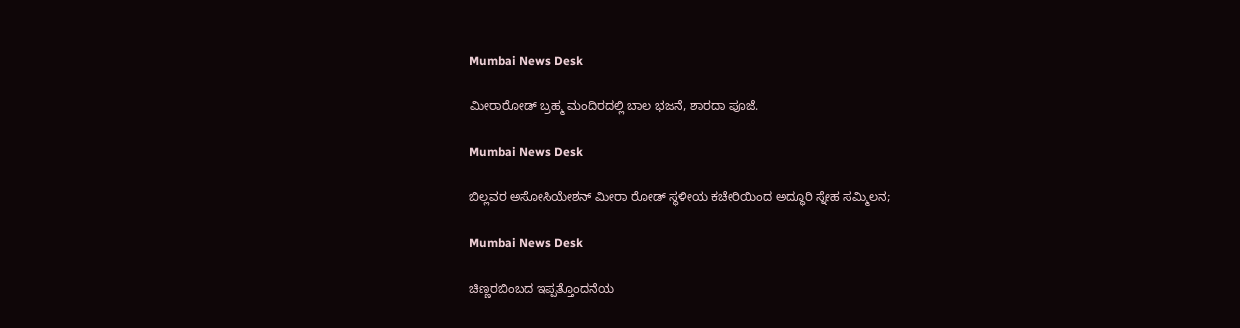Mumbai News Desk

ಮೀರಾರೋಡ್ ಬ್ರಹ್ಮ ಮಂದಿರದಲ್ಲಿ ಬಾಲ ಭಜನೆ, ಶಾರದಾ ಪೂಜೆ.

Mumbai News Desk

ಬಿಲ್ಲವರ ಅಸೋಸಿಯೇಶನ್ ಮೀರಾ ರೋಡ್ ಸ್ಥಳೀಯ ಕಚೇರಿಯಿಂದ ಅದ್ಧೂರಿ ಸ್ನೇಹ ಸಮ್ಮಿಲನ;

Mumbai News Desk

ಚಿಣ್ಣರಬಿಂಬದ ಇಪ್ಪತ್ತೊಂದನೆಯ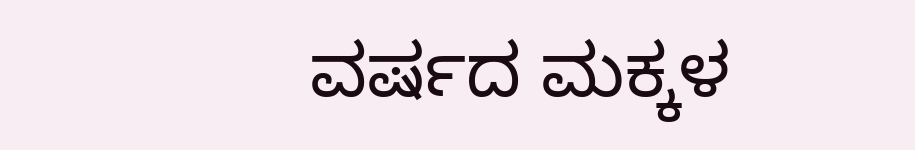ವರ್ಷದ ಮಕ್ಕಳ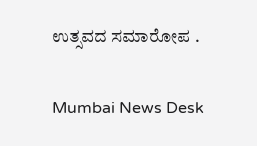ಉತ್ಸವದ ಸಮಾರೋಪ .

Mumbai News Desk